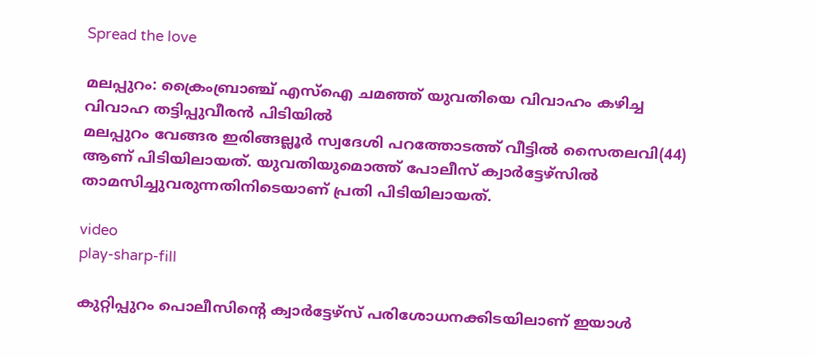Spread the love

മലപ്പുറം: ക്രൈംബ്രാഞ്ച് എസ്‌ഐ ചമഞ്ഞ് യുവതിയെ വിവാഹം കഴിച്ച വിവാഹ തട്ടിപ്പുവീരന്‍ പിടിയില്‍
മലപ്പുറം വേങ്ങര ഇരിങ്ങല്ലൂര്‍ സ്വദേശി പറത്തോടത്ത് വീട്ടില്‍ സൈതലവി(44) ആണ് പിടിയിലായത്. യുവതിയുമൊത്ത് പോലീസ് ക്വാര്‍ട്ടേഴ്‌സില്‍ താമസിച്ചുവരുന്നതിനിടെയാണ് പ്രതി പിടിയിലായത്.

video
play-sharp-fill

കുറ്റിപ്പുറം പൊലീസിന്റെ ക്വാര്‍ട്ടേഴ്‌സ് പരിശോധനക്കിടയിലാണ് ഇയാള്‍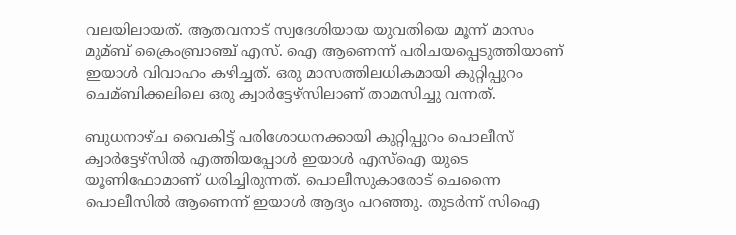വലയിലായത്. ആതവനാട് സ്വദേശിയായ യുവതിയെ മൂന്ന് മാസം മുമ്ബ് ക്രൈംബ്രാഞ്ച് എസ്. ഐ ആണെന്ന് പരിചയപ്പെടുത്തിയാണ് ഇയാള്‍ വിവാഹം കഴിച്ചത്. ഒരു മാസത്തിലധികമായി കുറ്റിപ്പുറം ചെമ്ബിക്കലിലെ ഒരു ക്വാര്‍ട്ടേഴ്‌സിലാണ് താമസിച്ചു വന്നത്.

ബുധനാഴ്ച വൈകിട്ട് പരിശോധനക്കായി കുറ്റിപ്പുറം പൊലീസ് ക്വാര്‍ട്ടേഴ്‌സില്‍ എത്തിയപ്പോള്‍ ഇയാള്‍ എസ്‌ഐ യുടെ യൂണിഫോമാണ് ധരിച്ചിരുന്നത്. പൊലീസുകാരോട് ചെന്നൈ പൊലീസില്‍ ആണെന്ന് ഇയാള്‍ ആദ്യം പറഞ്ഞു. തുടര്‍ന്ന് സിഐ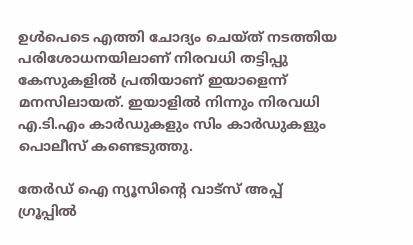ഉള്‍പെടെ എത്തി ചോദ്യം ചെയ്ത് നടത്തിയ പരിശോധനയിലാണ് നിരവധി തട്ടിപ്പു കേസുകളില്‍ പ്രതിയാണ് ഇയാളെന്ന് മനസിലായത്. ഇയാളില്‍ നിന്നും നിരവധി എ.ടി.എം കാര്‍ഡുകളും സിം കാര്‍ഡുകളും പൊലീസ് കണ്ടെടുത്തു.

തേർഡ് ഐ ന്യൂസിന്റെ വാട്സ് അപ്പ് ഗ്രൂപ്പിൽ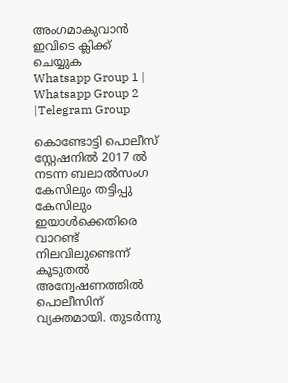അംഗമാകുവാൻ ഇവിടെ ക്ലിക്ക് ചെയ്യുക
Whatsapp Group 1 | Whatsapp Group 2 |Telegram Group

കൊണ്ടോട്ടി പൊലീസ് സ്റ്റേഷനില്‍ 2017 ല്‍ നടന്ന ബലാല്‍സംഗ കേസിലും തട്ടിപ്പു കേസിലും ഇയാള്‍ക്കെതിരെ വാറണ്ട് നിലവിലുണ്ടെന്ന് കൂടുതല്‍ അന്വേഷണത്തില്‍ പൊലീസിന് വ്യക്തമായി. തുടര്‍ന്നു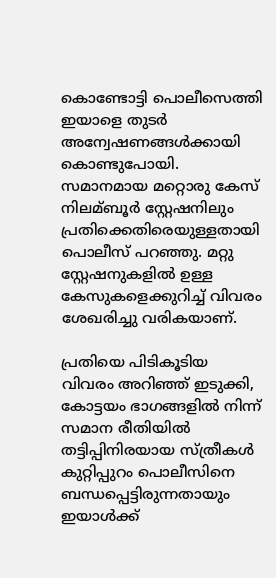കൊണ്ടോട്ടി പൊലീസെത്തി ഇയാളെ തുടര്‍ അന്വേഷണങ്ങള്‍ക്കായി കൊണ്ടുപോയി. സമാനമായ മറ്റൊരു കേസ് നിലമ്ബൂര്‍ സ്റ്റേഷനിലും പ്രതിക്കെതിരെയുള്ളതായി പൊലീസ് പറഞ്ഞു. മറ്റു സ്റ്റേഷനുകളില്‍ ഉള്ള കേസുകളെക്കുറിച്ച്‌ വിവരം ശേഖരിച്ചു വരികയാണ്.

പ്രതിയെ പിടികൂടിയ വിവരം അറിഞ്ഞ് ഇടുക്കി, കോട്ടയം ഭാഗങ്ങളില്‍ നിന്ന് സമാന രീതിയില്‍ തട്ടിപ്പിനിരയായ സ്ത്രീകള്‍ കുറ്റിപ്പുറം പൊലീസിനെ ബന്ധപ്പെട്ടിരുന്നതായും ഇയാള്‍ക്ക്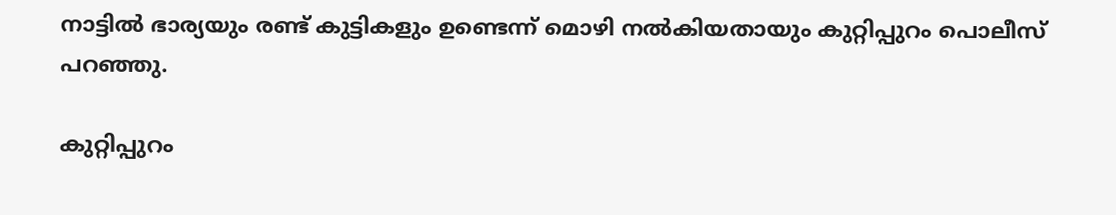നാട്ടില്‍ ഭാര്യയും രണ്ട് കുട്ടികളും ഉണ്ടെന്ന് മൊഴി നല്‍കിയതായും കുറ്റിപ്പുറം പൊലീസ് പറഞ്ഞു.

കുറ്റിപ്പുറം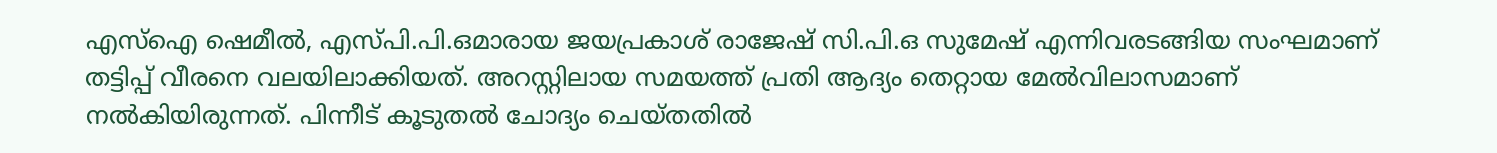എസ്‌ഐ ഷെമീല്‍, എസ്‌പി.പി.ഒമാരായ ജയപ്രകാശ് രാജേഷ് സി.പി.ഒ സുമേഷ് എന്നിവരടങ്ങിയ സംഘമാണ് തട്ടിപ്പ് വീരനെ വലയിലാക്കിയത്. അറസ്റ്റിലായ സമയത്ത് പ്രതി ആദ്യം തെറ്റായ മേല്‍വിലാസമാണ് നല്‍കിയിരുന്നത്. പിന്നീട് കൂടുതല്‍ ചോദ്യം ചെയ്തതില്‍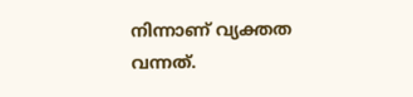നിന്നാണ് വ്യക്തത വന്നത്.